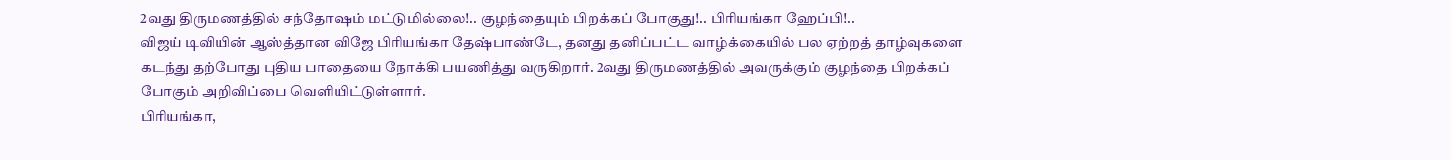2வது திருமணத்தில் சந்தோஷம் மட்டுமில்லை!.. குழந்தையும் பிறக்கப் போகுது!.. பிரியங்கா ஹேப்பி!..
விஜய் டிவியின் ஆஸ்த்தான விஜே பிரியங்கா தேஷ்பாண்டே, தனது தனிப்பட்ட வாழ்க்கையில் பல ஏற்றத் தாழ்வுகளை கடந்து தற்போது புதிய பாதையை நோக்கி பயணித்து வருகிறார். 2வது திருமணத்தில் அவருக்கும் குழந்தை பிறக்கப் போகும் அறிவிப்பை வெளியிட்டுள்ளார்.
பிரியங்கா,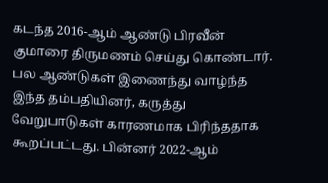கடந்த 2016-ஆம் ஆண்டு பிரவீன் குமாரை திருமணம் செய்து கொண்டார். பல ஆண்டுகள் இணைந்து வாழ்ந்த இந்த தம்பதியினர், கருத்து வேறுபாடுகள் காரணமாக பிரிந்ததாக கூறப்பட்டது. பின்னர் 2022-ஆம்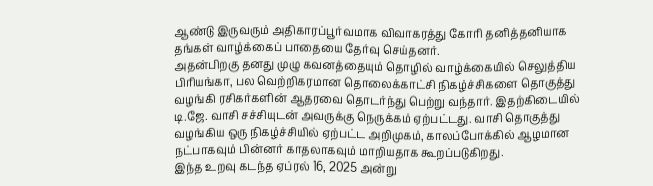ஆண்டு இருவரும் அதிகாரப்பூர்வமாக விவாகரத்து கோரி தனித்தனியாக தங்கள் வாழ்க்கைப் பாதையை தேர்வு செய்தனர்.
அதன்பிறகு தனது முழு கவனத்தையும் தொழில் வாழ்க்கையில் செலுத்திய பிரியங்கா, பல வெற்றிகரமான தொலைக்காட்சி நிகழ்ச்சிகளை தொகுத்து வழங்கி ரசிகர்களின் ஆதரவை தொடர்ந்து பெற்று வந்தார். இதற்கிடையில் டி.ஜே. வாசி சச்சியுடன் அவருக்கு நெருக்கம் ஏற்பட்டது. வாசி தொகுத்து வழங்கிய ஒரு நிகழ்ச்சியில் ஏற்பட்ட அறிமுகம், காலப்போக்கில் ஆழமான நட்பாகவும் பின்னர் காதலாகவும் மாறியதாக கூறப்படுகிறது.
இந்த உறவு கடந்த ஏப்ரல் 16, 2025 அன்று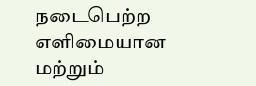நடைபெற்ற எளிமையான மற்றும்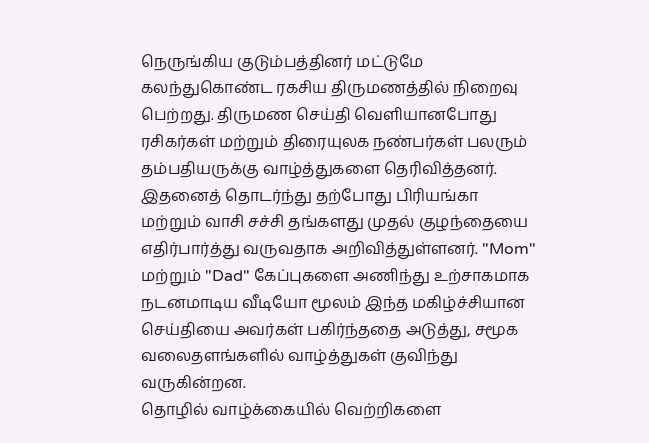நெருங்கிய குடும்பத்தினர் மட்டுமே கலந்துகொண்ட ரகசிய திருமணத்தில் நிறைவு பெற்றது. திருமண செய்தி வெளியானபோது ரசிகர்கள் மற்றும் திரையுலக நண்பர்கள் பலரும் தம்பதியருக்கு வாழ்த்துகளை தெரிவித்தனர்.
இதனைத் தொடர்ந்து தற்போது பிரியங்கா மற்றும் வாசி சச்சி தங்களது முதல் குழந்தையை எதிர்பார்த்து வருவதாக அறிவித்துள்ளனர். "Mom" மற்றும் "Dad" கேப்புகளை அணிந்து உற்சாகமாக நடனமாடிய வீடியோ மூலம் இந்த மகிழ்ச்சியான செய்தியை அவர்கள் பகிர்ந்ததை அடுத்து, சமூக வலைதளங்களில் வாழ்த்துகள் குவிந்து வருகின்றன.
தொழில் வாழ்க்கையில் வெற்றிகளை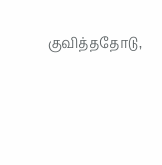குவித்ததோடு,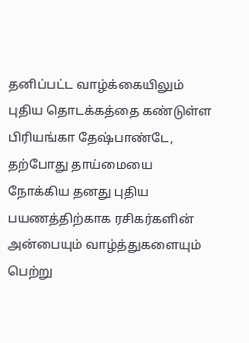தனிப்பட்ட வாழ்க்கையிலும் புதிய தொடக்கத்தை கண்டுள்ள பிரியங்கா தேஷ்பாண்டே, தற்போது தாய்மையை நோக்கிய தனது புதிய பயணத்திற்காக ரசிகர்களின் அன்பையும் வாழ்த்துகளையும் பெற்று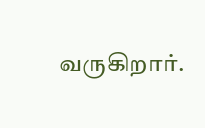வருகிறார்.